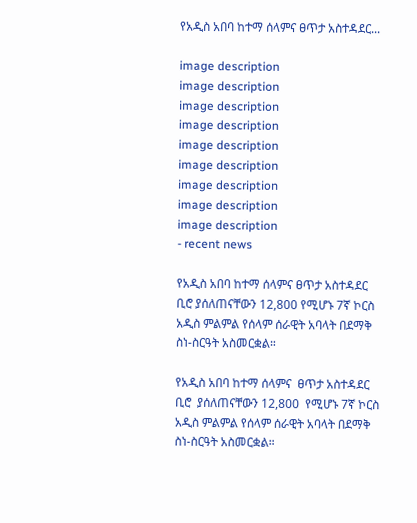የአዲስ አበባ ከተማ ሰላምና ፀጥታ አስተዳደር...

image description
image description
image description
image description
image description
image description
image description
image description
image description
- recent news

የአዲስ አበባ ከተማ ሰላምና ፀጥታ አስተዳደር ቢሮ ያሰለጠናቸውን 12,800 የሚሆኑ 7ኛ ኮርስ አዲስ ምልምል የሰላም ሰራዊት አባላት በደማቅ ስነ-ስርዓት አስመርቋል።

የአዲስ አበባ ከተማ ሰላምና  ፀጥታ አስተዳደር ቢሮ  ያሰለጠናቸውን 12,800  የሚሆኑ 7ኛ ኮርስ አዲስ ምልምል የሰላም ሰራዊት አባላት በደማቅ ስነ-ስርዓት አስመርቋል።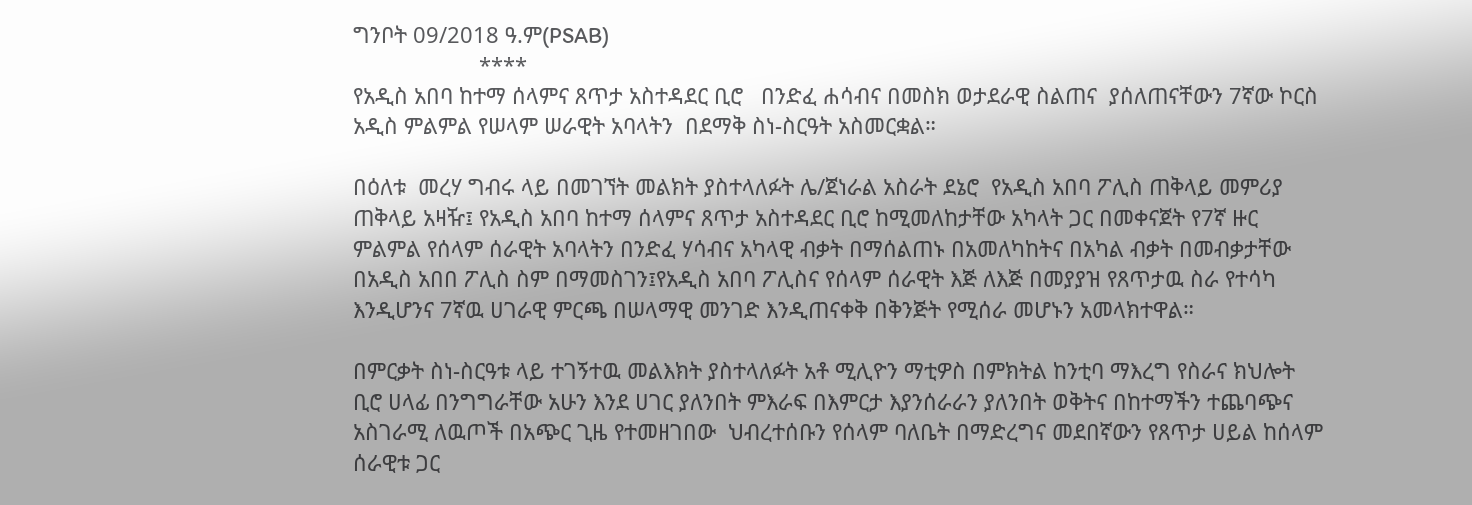ግንቦት 09/2018 ዓ.ም(PSAB)
                     ****
የአዲስ አበባ ከተማ ሰላምና ጸጥታ አስተዳደር ቢሮ   በንድፈ ሐሳብና በመስክ ወታደራዊ ስልጠና  ያሰለጠናቸውን 7ኛው ኮርስ አዲስ ምልምል የሠላም ሠራዊት አባላትን  በደማቅ ስነ-ስርዓት አስመርቋል።

በዕለቱ  መረሃ ግብሩ ላይ በመገኘት መልክት ያስተላለፉት ሌ/ጀነራል አስራት ደኔሮ  የአዲስ አበባ ፖሊስ ጠቅላይ መምሪያ ጠቅላይ አዛዥ፤ የአዲስ አበባ ከተማ ሰላምና ጸጥታ አስተዳደር ቢሮ ከሚመለከታቸው አካላት ጋር በመቀናጀት የ7ኛ ዙር ምልምል የሰላም ሰራዊት አባላትን በንድፈ ሃሳብና አካላዊ ብቃት በማሰልጠኑ በአመለካከትና በአካል ብቃት በመብቃታቸው በአዲስ አበበ ፖሊስ ስም በማመስገን፤የአዲስ አበባ ፖሊስና የሰላም ሰራዊት እጅ ለእጅ በመያያዝ የጸጥታዉ ስራ የተሳካ እንዲሆንና 7ኛዉ ሀገራዊ ምርጫ በሠላማዊ መንገድ እንዲጠናቀቅ በቅንጅት የሚሰራ መሆኑን አመላክተዋል።

በምርቃት ስነ-ስርዓቱ ላይ ተገኝተዉ መልእክት ያስተላለፉት አቶ ሚሊዮን ማቲዎስ በምክትል ከንቲባ ማእረግ የስራና ክህሎት ቢሮ ሀላፊ በንግግራቸው አሁን እንደ ሀገር ያለንበት ምእራፍ በእምርታ እያንሰራራን ያለንበት ወቅትና በከተማችን ተጨባጭና አስገራሚ ለዉጦች በአጭር ጊዜ የተመዘገበው  ህብረተሰቡን የሰላም ባለቤት በማድረግና መደበኛውን የጸጥታ ሀይል ከሰላም ሰራዊቱ ጋር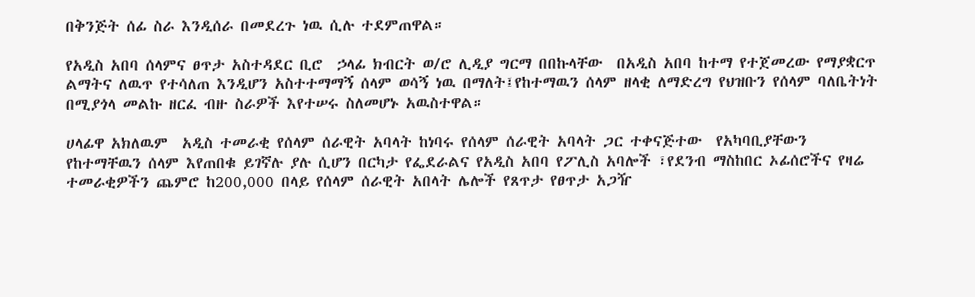በቅንጅት ሰፊ ስራ እንዲሰራ በመደረጉ ነዉ ሲሉ ተደምጠዋል።

የአዲስ አበባ ሰላምና ፀጥታ አስተዳደር ቢሮ  ኃላፊ ክብርት ወ/ሮ ሊዲያ ግርማ በበኩላቸው  በአዲስ አበባ ከተማ የተጀመረው የማያቋርጥ ልማትና ለዉጥ የተሳለጠ እንዲሆን አስተተማማኝ ሰላም ወሳኝ ነዉ በማለት፤የከተማዉን ሰላም ዘላቂ ለማድረግ የህዝቡን የሰላም ባለቤትነት በሚያጎላ መልኩ ዘርፈ ብዙ ስራዎች እየተሠሩ ስለመሆኑ አዉስተዋል።

ሀላፊዋ አክለዉም  አዲስ ተመራቂ የሰላም ሰራዊት አባላት ከነባሩ የሰላም ሰራዊት አባላት ጋር ተቀናጅተው  የአካባቢያቸውን የከተማቸዉን ሰላም እየጠበቁ ይገኛሉ ያሉ ሲሆን በርካታ የፌደራልና የአዲስ አበባ የፖሊስ አባሎች ፣የደንብ ማስከበር ኦፊሰሮችና የዛሬ ተመራቂዎችን ጨምሮ ከ200,000 በላይ የሰላም ሰራዊት አበላት ሌሎች የጸጥታ የፀጥታ አጋዥ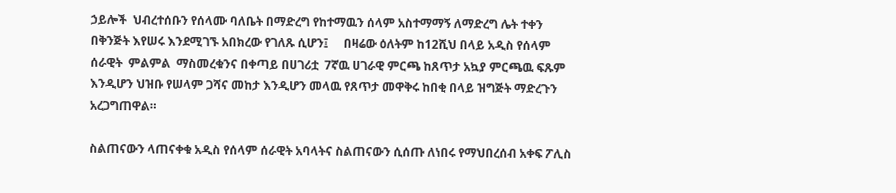ኃይሎች  ህብረተሰቡን የሰላሙ ባለቤት በማድረግ የከተማዉን ሰላም አስተማማኝ ለማድረግ ሌት ተቀን በቅንጅት እየሠሩ እንደሚገኙ አበክረው የገለጹ ሲሆን፤     በዛሬው ዕለትም ከ12ሺህ በላይ አዲስ የሰላም ሰራዊት  ምልምል  ማስመረቁንና በቀጣይ በሀገሪቷ  7ኛዉ ሀገራዊ ምርጫ ከጸጥታ አኳያ ምርጫዉ ፍጹም  እንዲሆን ህዝቡ የሠላም ጋሻና መከታ እንዲሆን መላዉ የጸጥታ መዋቅሩ ከበቂ በላይ ዝግጅት ማድረጉን አረጋግጠዋል።

ስልጠናውን ላጠናቀቁ አዲስ የሰላም ሰራዊት አባላትና ስልጠናውን ሲሰጡ ለነበሩ የማህበረሰብ አቀፍ ፖሊስ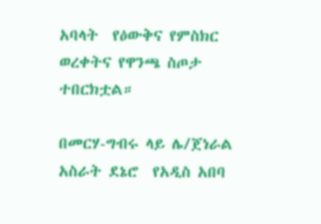አባላት  የዕውቅና የምስክር ወረቀትና የዋንጫ ስጦታ ተበርክቷል።

በመርሃ-ግብሩ ላይ ሌ/ጀነራል አስራት ደኔሮ  የአዲስ አበባ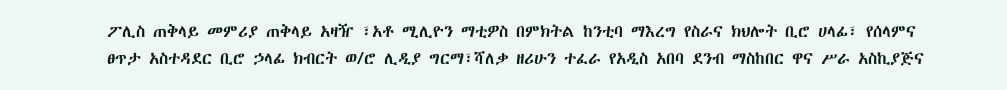ፖሊስ ጠቅላይ መምሪያ ጠቅላይ አዛዥ ፣አቶ ሚሊዮን ማቲዎስ በምክትል ከንቲባ ማእረግ የስራና ክህሎት ቢሮ ሀላፊ፣ የሰላምና ፀጥታ አስተዳደር ቢሮ ኃላፊ ክብርት ወ/ሮ ሊዲያ ግርማ፣ሻለቃ ዘሪሁን ተፈራ የአዲስ አበባ ደንብ ማስከበር ዋና ሥራ አስኪያጅና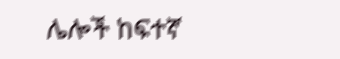ሌሎች ከፍተኛ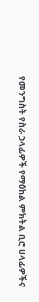የመንግስት የስራ ኃላፊዎች የማዕከል ምክትል ቢሮ ሀላፊዎችና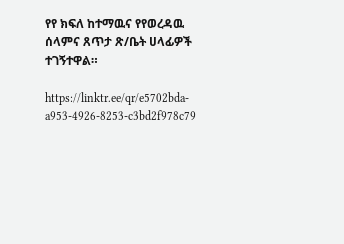የየ ክፍለ ከተማዉና የየወረዳዉ ሰላምና ጸጥታ ጽ/ቤት ሀላፊዎች ተገኝተዋል።

https://linktr.ee/qr/e5702bda-a953-4926-8253-c3bd2f978c79